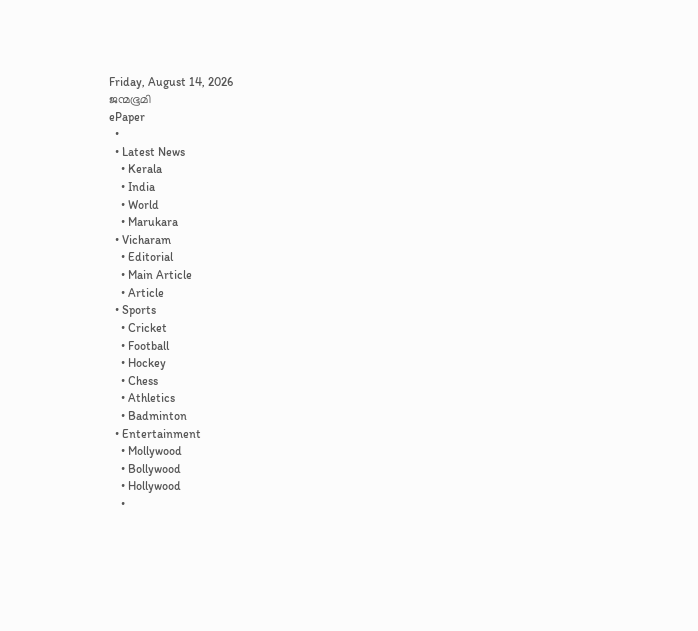Friday, August 14, 2026
ജന്മഭൂമി
ePaper
  •
  • Latest News
    • Kerala
    • India
    • World
    • Marukara
  • Vicharam
    • Editorial
    • Main Article
    • Article
  • Sports
    • Cricket
    • Football
    • Hockey
    • Chess
    • Athletics
    • Badminton
  • Entertainment
    • Mollywood
    • Bollywood
    • Hollywood
    •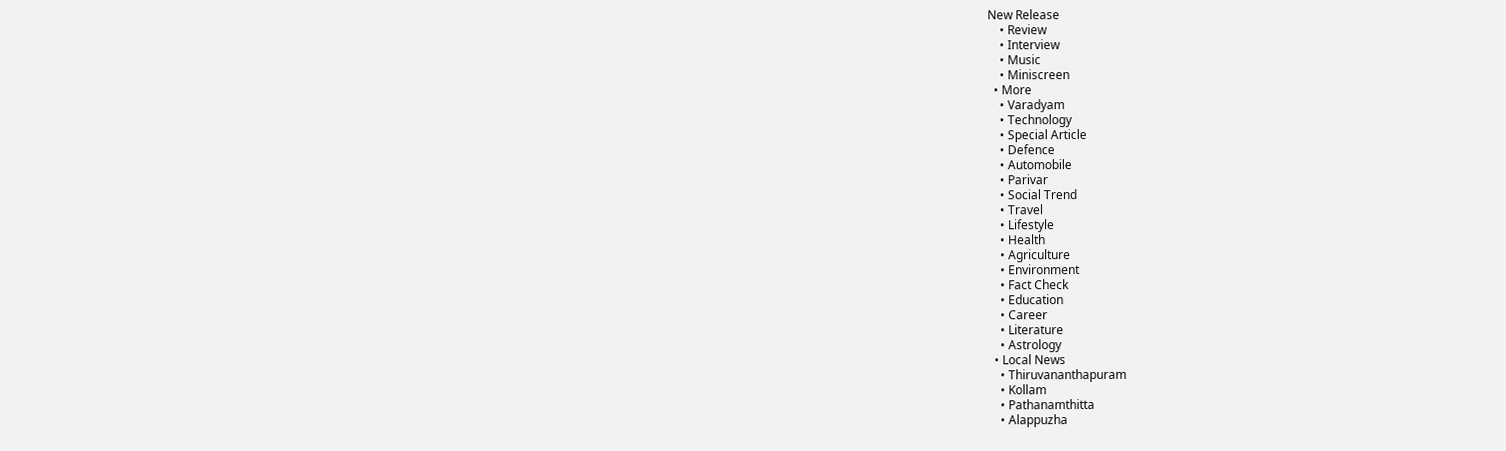New Release
    • Review
    • Interview
    • Music
    • Miniscreen
  • More
    • Varadyam
    • Technology
    • Special Article
    • Defence
    • Automobile
    • Parivar
    • Social Trend
    • Travel
    • Lifestyle
    • Health
    • Agriculture
    • Environment
    • Fact Check
    • Education
    • Career
    • Literature
    • Astrology
  • Local News
    • Thiruvananthapuram
    • Kollam
    • Pathanamthitta
    • Alappuzha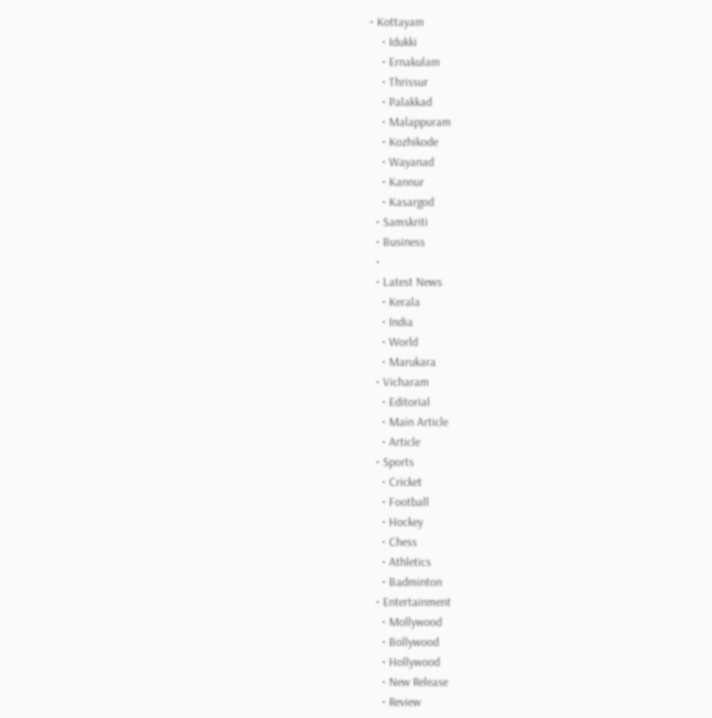• Kottayam
    • Idukki
    • Ernakulam
    • Thrissur
    • Palakkad
    • Malappuram
    • Kozhikode
    • Wayanad
    • Kannur
    • Kasargod
  • Samskriti
  • Business
  •
  • Latest News
    • Kerala
    • India
    • World
    • Marukara
  • Vicharam
    • Editorial
    • Main Article
    • Article
  • Sports
    • Cricket
    • Football
    • Hockey
    • Chess
    • Athletics
    • Badminton
  • Entertainment
    • Mollywood
    • Bollywood
    • Hollywood
    • New Release
    • Review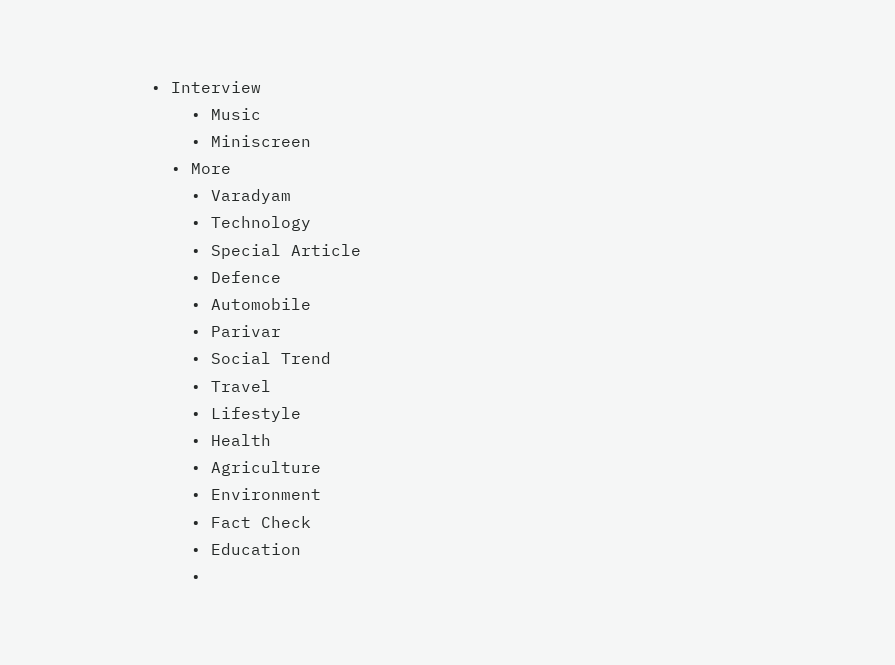• Interview
    • Music
    • Miniscreen
  • More
    • Varadyam
    • Technology
    • Special Article
    • Defence
    • Automobile
    • Parivar
    • Social Trend
    • Travel
    • Lifestyle
    • Health
    • Agriculture
    • Environment
    • Fact Check
    • Education
    •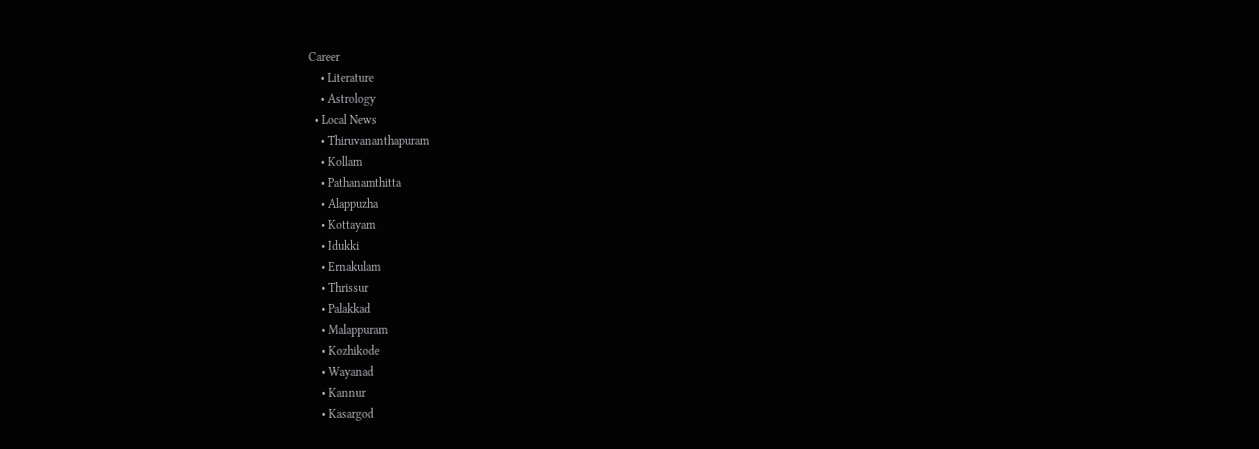Career
    • Literature
    • Astrology
  • Local News
    • Thiruvananthapuram
    • Kollam
    • Pathanamthitta
    • Alappuzha
    • Kottayam
    • Idukki
    • Ernakulam
    • Thrissur
    • Palakkad
    • Malappuram
    • Kozhikode
    • Wayanad
    • Kannur
    • Kasargod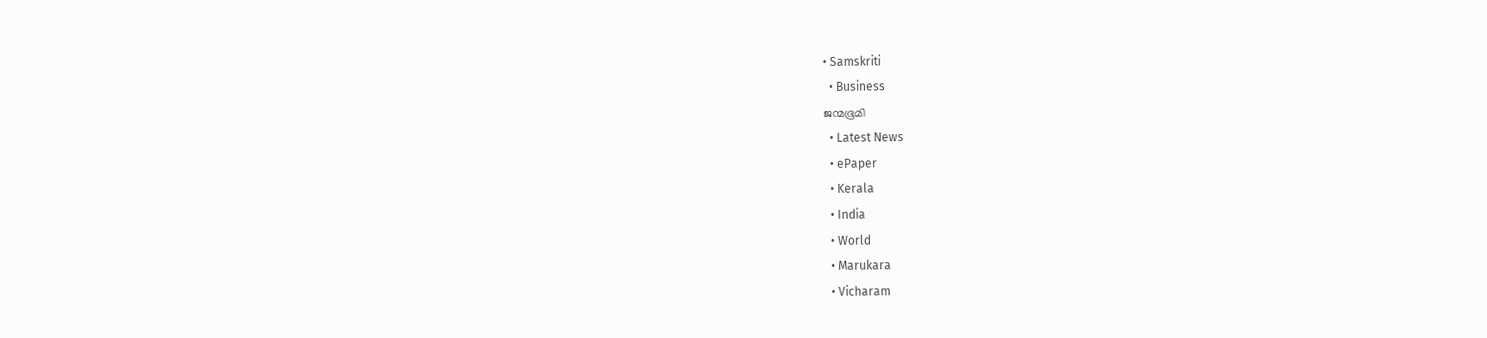• Samskriti
  • Business
ജന്മഭൂമി
  • Latest News
  • ePaper
  • Kerala
  • India
  • World
  • Marukara
  • Vicharam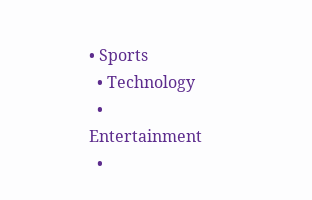• Sports
  • Technology
  • Entertainment
  •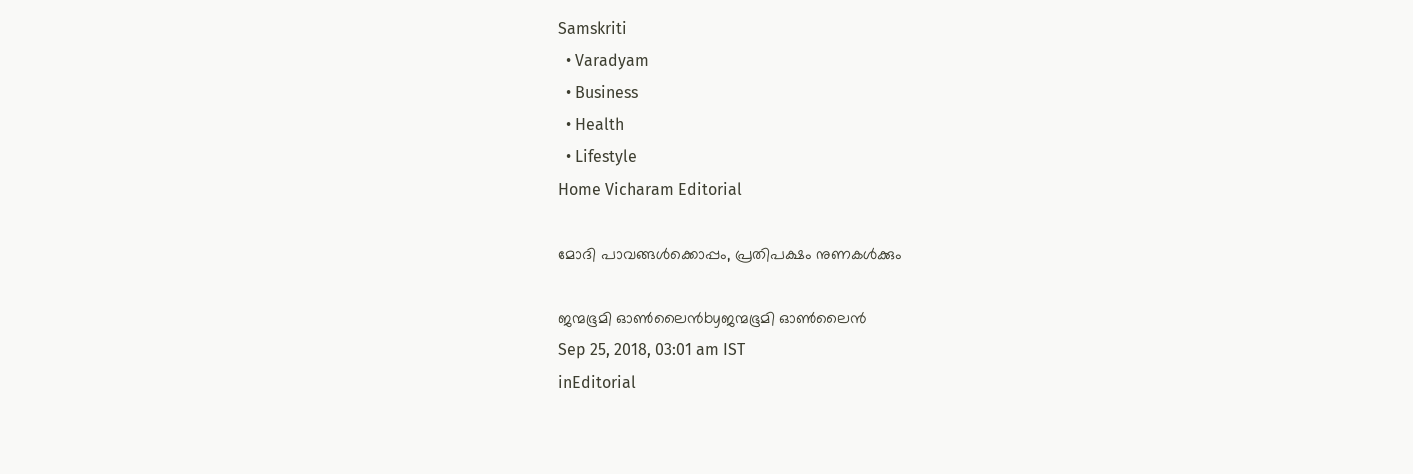Samskriti
  • Varadyam
  • Business
  • Health
  • Lifestyle
Home Vicharam Editorial

മോദി പാവങ്ങള്‍ക്കൊപ്പം, പ്രതിപക്ഷം നുണകള്‍ക്കും

ജന്മഭൂമി ഓണ്‍ലൈന്‍byജന്മഭൂമി ഓണ്‍ലൈന്‍
Sep 25, 2018, 03:01 am IST
inEditorial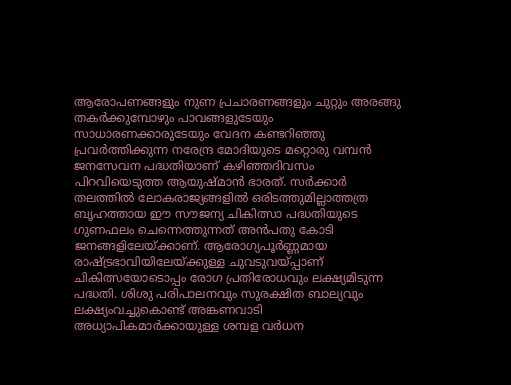ആരോപണങ്ങളും നുണ പ്രചാരണങ്ങളും ചുറ്റും അരങ്ങു തകര്‍ക്കുമ്പോഴും പാവങ്ങളുടേയും സാധാരണക്കാരുടേയും വേദന കണ്ടറിഞ്ഞു പ്രവര്‍ത്തിക്കുന്ന നരേന്ദ്ര മോദിയുടെ മറ്റൊരു വമ്പന്‍ ജനസേവന പദ്ധതിയാണ് കഴിഞ്ഞദിവസം പിറവിയെടുത്ത ആയുഷ്മാന്‍ ഭാരത്. സര്‍ക്കാര്‍ തലത്തില്‍ ലോകരാജ്യങ്ങളില്‍ ഒരിടത്തുമില്ലാത്തത്ര ബൃഹത്തായ ഈ സൗജന്യ ചികിത്സാ പദ്ധതിയുടെ ഗുണഫലം ചെന്നെത്തുന്നത് അന്‍പതു കോടി ജനങ്ങളിലേയ്‌ക്കാണ്. ആരോഗ്യപൂര്‍ണ്ണമായ രാഷ്‌ട്രഭാവിയിലേയ്‌ക്കുള്ള ചുവടുവയ്‌പ്പാണ് ചികിത്സയോടൊപ്പം രോഗ പ്രതിരോധവും ലക്ഷ്യമിടുന്ന പദ്ധതി. ശിശു പരിപാലനവും സുരക്ഷിത ബാല്യവും ലക്ഷ്യംവച്ചുകൊണ്ട് അങ്കണവാടി അധ്യാപികമാര്‍ക്കായുള്ള ശമ്പള വര്‍ധന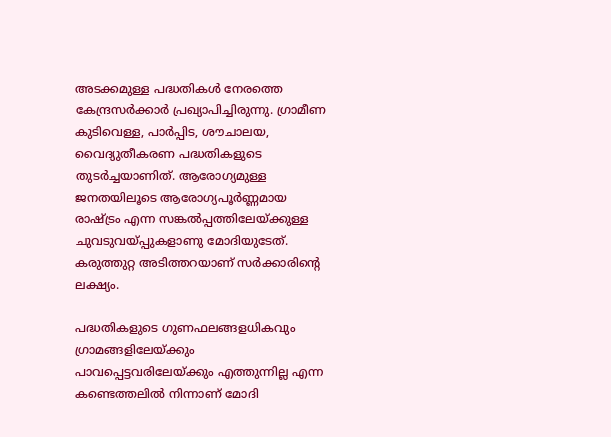അടക്കമുള്ള പദ്ധതികള്‍ നേരത്തെ കേന്ദ്രസര്‍ക്കാര്‍ പ്രഖ്യാപിച്ചിരുന്നു. ഗ്രാമീണ കുടിവെള്ള, പാര്‍പ്പിട, ശൗചാലയ, വൈദ്യുതീകരണ പദ്ധതികളുടെ തുടര്‍ച്ചയാണിത്. ആരോഗ്യമുള്ള ജനതയിലൂടെ ആരോഗ്യപൂര്‍ണ്ണമായ രാഷ്‌ട്രം എന്ന സങ്കല്‍പ്പത്തിലേയ്‌ക്കുള്ള ചുവടുവയ്‌പ്പുകളാണു മോദിയുടേത്. കരുത്തുറ്റ അടിത്തറയാണ് സര്‍ക്കാരിന്റെ ലക്ഷ്യം.

പദ്ധതികളുടെ ഗുണഫലങ്ങളധികവും ഗ്രാമങ്ങളിലേയ്‌ക്കും പാവപ്പെട്ടവരിലേയ്‌ക്കും എത്തുന്നില്ല എന്ന കണ്ടെത്തലില്‍ നിന്നാണ് മോദി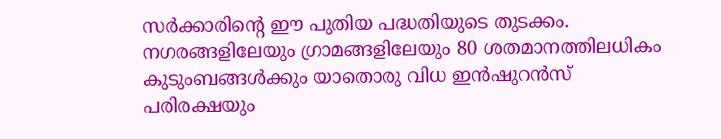സര്‍ക്കാരിന്റെ ഈ പുതിയ പദ്ധതിയുടെ തുടക്കം. നഗരങ്ങളിലേയും ഗ്രാമങ്ങളിലേയും 80 ശതമാനത്തിലധികം കുടുംബങ്ങള്‍ക്കും യാതൊരു വിധ ഇന്‍ഷുറന്‍സ് പരിരക്ഷയും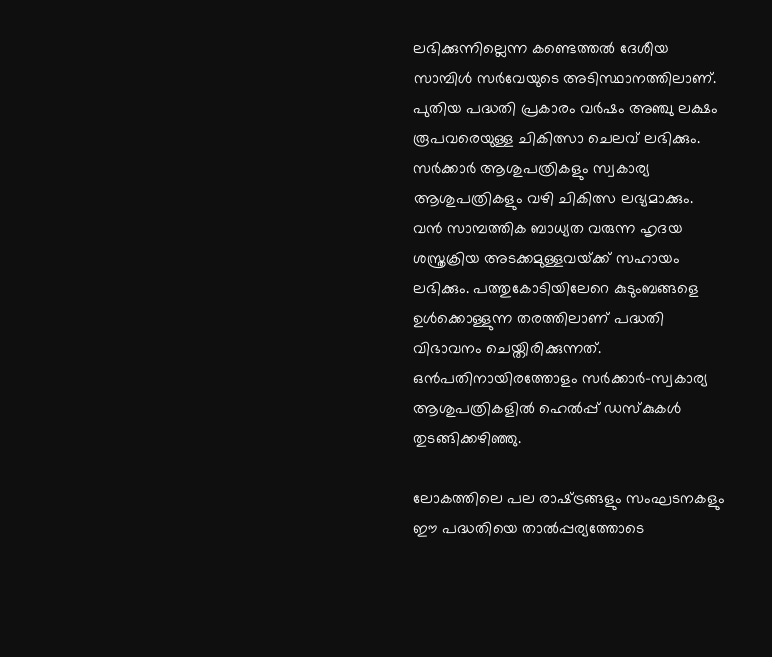ലഭിക്കുന്നില്ലെന്ന കണ്ടെത്തല്‍ ദേശീയ സാമ്പിള്‍ സര്‍വേയുടെ അടിസ്ഥാനത്തിലാണ്. പുതിയ പദ്ധതി പ്രകാരം വര്‍ഷം അഞ്ചു ലക്ഷം രൂപവരെയുള്ള ചികിത്സാ ചെലവ് ലഭിക്കും. സര്‍ക്കാര്‍ ആശുപത്രികളും സ്വകാര്യ ആശുപത്രികളും വഴി ചികിത്സ ലഭ്യമാക്കും. വന്‍ സാമ്പത്തിക ബാധ്യത വരുന്ന ഹൃദയ ശസ്ത്രക്രിയ അടക്കമുള്ളവയ്‌ക്ക് സഹായം ലഭിക്കും. പത്തുകോടിയിലേറെ കുടുംബങ്ങളെ ഉള്‍ക്കൊള്ളുന്ന തരത്തിലാണ് പദ്ധതി വിഭാവനം ചെയ്തിരിക്കുന്നത്. ഒന്‍പതിനായിരത്തോളം സര്‍ക്കാര്‍-സ്വകാര്യ ആശുപത്രികളില്‍ ഹെല്‍പ്പ് ഡസ്‌കുകള്‍ തുടങ്ങിക്കഴിഞ്ഞു.

ലോകത്തിലെ പല രാഷ്‌ട്രങ്ങളും സംഘടനകളും ഈ പദ്ധതിയെ താല്‍പ്പര്യത്തോടെ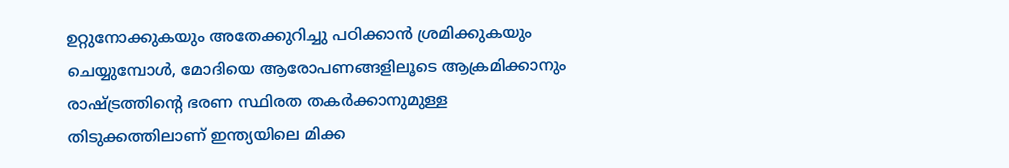ഉറ്റുനോക്കുകയും അതേക്കുറിച്ചു പഠിക്കാന്‍ ശ്രമിക്കുകയും ചെയ്യുമ്പോള്‍, മോദിയെ ആരോപണങ്ങളിലൂടെ ആക്രമിക്കാനും രാഷ്‌ട്രത്തിന്റെ ഭരണ സ്ഥിരത തകര്‍ക്കാനുമുള്ള തിടുക്കത്തിലാണ് ഇന്ത്യയിലെ മിക്ക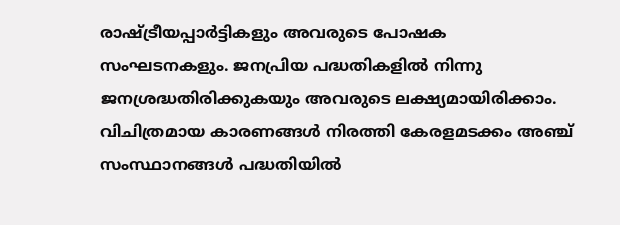രാഷ്‌ട്രീയപ്പാര്‍ട്ടികളും അവരുടെ പോഷക സംഘടനകളും. ജനപ്രിയ പദ്ധതികളില്‍ നിന്നു ജനശ്രദ്ധതിരിക്കുകയും അവരുടെ ലക്ഷ്യമായിരിക്കാം. വിചിത്രമായ കാരണങ്ങള്‍ നിരത്തി കേരളമടക്കം അഞ്ച് സംസ്ഥാനങ്ങള്‍ പദ്ധതിയില്‍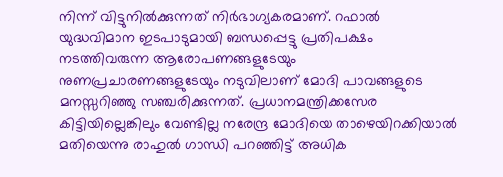നിന്ന് വിട്ടുനില്‍ക്കുന്നത് നിര്‍ഭാഗ്യകരമാണ്. റഫാല്‍ യുദ്ധവിമാന ഇടപാടുമായി ബന്ധപ്പെട്ടു പ്രതിപക്ഷം നടത്തിവരുന്ന ആരോപണങ്ങളുടേയും നുണപ്രചാരണങ്ങളുടേയും നടുവിലാണ് മോദി പാവങ്ങളുടെ മനസ്സറിഞ്ഞു സഞ്ചരിക്കുന്നത്. പ്രധാനമന്ത്രിക്കസേര കിട്ടിയില്ലെങ്കിലും വേണ്ടില്ല നരേന്ദ്ര മോദിയെ താഴെയിറക്കിയാല്‍ മതിയെന്നു രാഹുല്‍ ഗാന്ധി പറഞ്ഞിട്ട് അധിക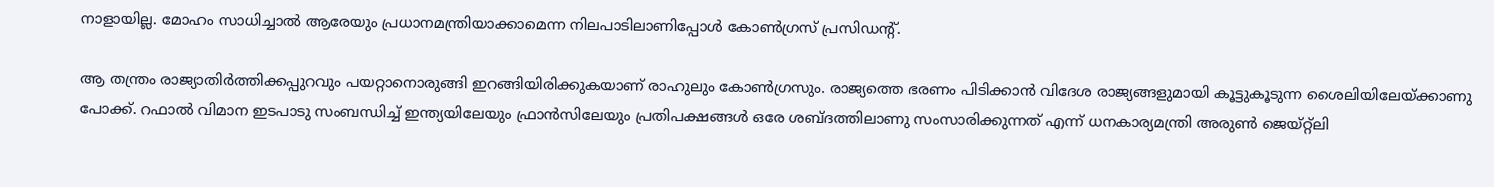നാളായില്ല. മോഹം സാധിച്ചാല്‍ ആരേയും പ്രധാനമന്ത്രിയാക്കാമെന്ന നിലപാടിലാണിപ്പോള്‍ കോണ്‍ഗ്രസ് പ്രസിഡന്റ്.

ആ തന്ത്രം രാജ്യാതിര്‍ത്തിക്കപ്പുറവും പയറ്റാനൊരുങ്ങി ഇറങ്ങിയിരിക്കുകയാണ് രാഹുലും കോണ്‍ഗ്രസും. രാജ്യത്തെ ഭരണം പിടിക്കാന്‍ വിദേശ രാജ്യങ്ങളുമായി കൂട്ടുകൂടുന്ന ശൈലിയിലേയ്‌ക്കാണു പോക്ക്. റഫാല്‍ വിമാന ഇടപാടു സംബന്ധിച്ച് ഇന്ത്യയിലേയും ഫ്രാന്‍സിലേയും പ്രതിപക്ഷങ്ങള്‍ ഒരേ ശബ്ദത്തിലാണു സംസാരിക്കുന്നത് എന്ന് ധനകാര്യമന്ത്രി അരുണ്‍ ജെയ്റ്റ്ലി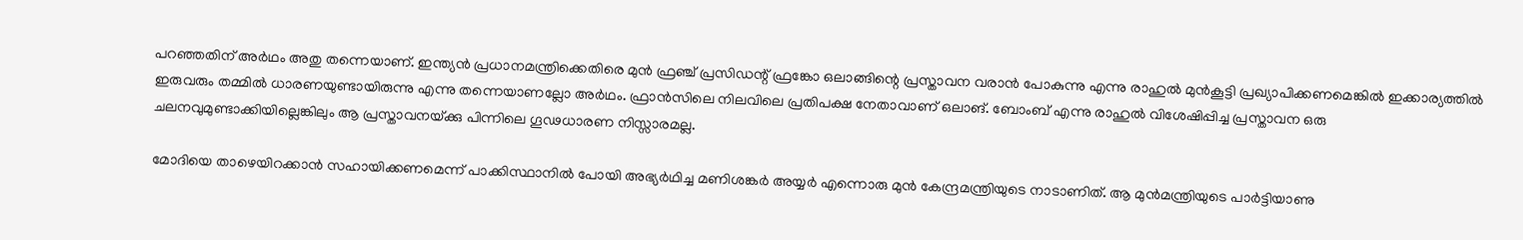പറഞ്ഞതിന് അര്‍ഥം അതു തന്നെയാണ്. ഇന്ത്യന്‍ പ്രധാനമന്ത്രിക്കെതിരെ മുന്‍ ഫ്രഞ്ച് പ്രസിഡന്റ് ഫ്രങ്കോ ഒലാങ്ങിന്റെ പ്രസ്താവന വരാന്‍ പോകുന്നു എന്നു രാഹുല്‍ മുന്‍കൂട്ടി പ്രഖ്യാപിക്കണമെങ്കില്‍ ഇക്കാര്യത്തില്‍ ഇരുവരും തമ്മില്‍ ധാരണയുണ്ടായിരുന്നു എന്നു തന്നെയാണല്ലോ അര്‍ഥം. ഫ്രാന്‍സിലെ നിലവിലെ പ്രതിപക്ഷ നേതാവാണ് ഒലാങ്. ബോംബ് എന്നു രാഹുല്‍ വിശേഷിപ്പിച്ച പ്രസ്താവന ഒരു ചലനവുമുണ്ടാക്കിയില്ലെങ്കിലും ആ പ്രസ്താവനയ്‌ക്കു പിന്നിലെ ഗൂഢധാരണ നിസ്സാരമല്ല.

മോദിയെ താഴെയിറക്കാന്‍ സഹായിക്കണമെന്ന് പാക്കിസ്ഥാനില്‍ പോയി അഭ്യര്‍ഥിച്ച മണിശങ്കര്‍ അയ്യര്‍ എന്നൊരു മുന്‍ കേന്ദ്രമന്ത്രിയുടെ നാടാണിത്. ആ മുന്‍മന്ത്രിയുടെ പാര്‍ട്ടിയാണു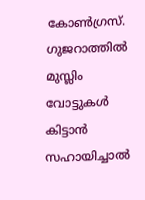കോണ്‍ഗ്രസ്. ഗുജറാത്തില്‍ മുസ്ലിം വോട്ടുകള്‍ കിട്ടാന്‍ സഹായിച്ചാല്‍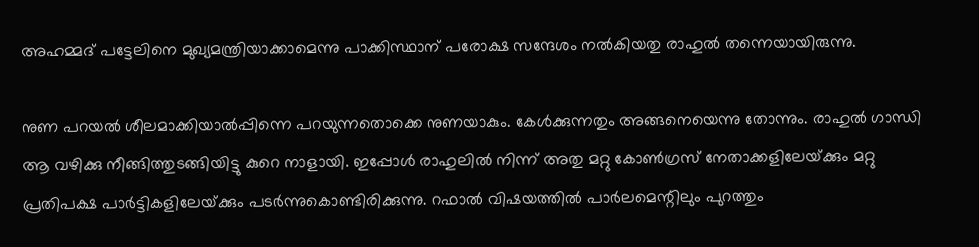അഹമ്മദ് പട്ടേലിനെ മുഖ്യമന്ത്രിയാക്കാമെന്നു പാക്കിസ്ഥാന് പരോക്ഷ സന്ദേശം നല്‍കിയതു രാഹുല്‍ തന്നെയായിരുന്നു.

നുണ പറയല്‍ ശീലമാക്കിയാല്‍പ്പിന്നെ പറയുന്നതൊക്കെ നുണയാകും. കേള്‍ക്കുന്നതും അങ്ങനെയെന്നു തോന്നും. രാഹുല്‍ ഗാന്ധി ആ വഴിക്കു നീങ്ങിത്തുടങ്ങിയിട്ടു കുറെ നാളായി. ഇപ്പോള്‍ രാഹുലില്‍ നിന്ന് അതു മറ്റു കോണ്‍ഗ്രസ് നേതാക്കളിലേയ്‌ക്കും മറ്റു പ്രതിപക്ഷ പാര്‍ട്ടികളിലേയ്‌ക്കും പടര്‍ന്നുകൊണ്ടിരിക്കുന്നു. റഫാല്‍ വിഷയത്തില്‍ പാര്‍ലമെന്റിലും പുറത്തും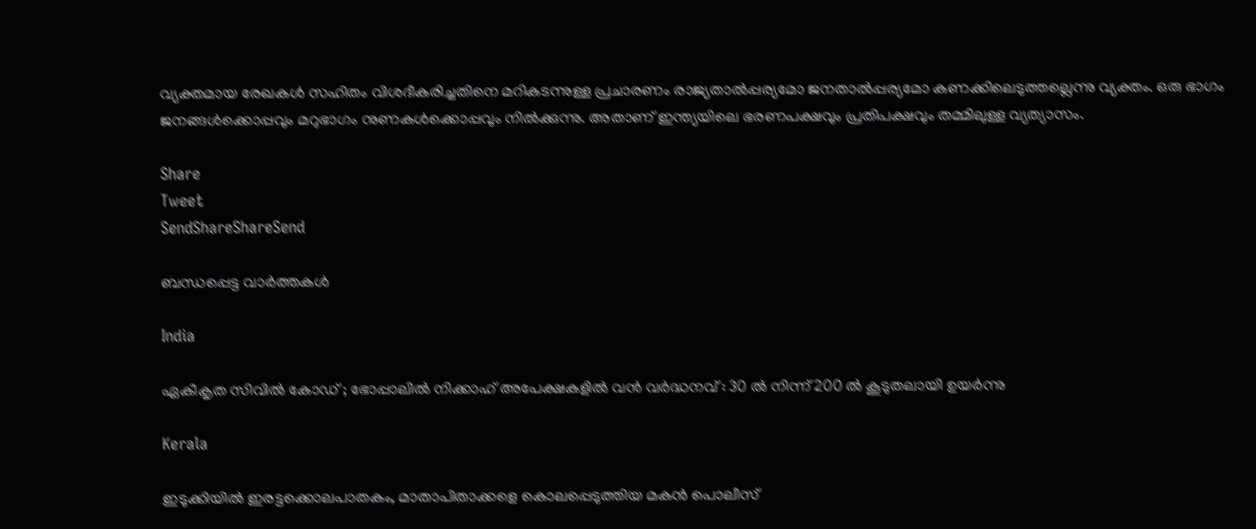വ്യക്തമായ രേഖകള്‍ സഹിതം വിശദീകരിച്ചതിനെ മറികടന്നുള്ള പ്രചാരണം രാജ്യതാല്‍പ്പര്യമോ ജനതാല്‍പ്പര്യമോ കണക്കിലെടുത്തല്ലെന്നു വ്യക്തം. ഒരു ഭാഗം ജനങ്ങള്‍ക്കൊപ്പവും മറുഭാഗം നുണകള്‍ക്കൊപ്പവും നില്‍ക്കുന്നു. അതാണ് ഇന്ത്യയിലെ ഭരണപക്ഷവും പ്രതിപക്ഷവും തമ്മിലുള്ള വ്യത്യാസം.

Share
Tweet
SendShareShareSend

ബന്ധപ്പെട്ട വാര്‍ത്തകള്‍

India

ഏകീകൃത സിവിൽ കോഡ് ; ഭോപ്പാലിൽ നിക്കാഹ് അപേക്ഷകളിൽ വൻ വർദ്ധനവ് : 30 ൽ നിന്ന് 200 ൽ കൂടുതലായി ഉയർന്നു

Kerala

ഇടുക്കിയില്‍ ഇരട്ടക്കൊലപാതകം, മാതാപിതാക്കളെ കൊലപ്പെടുത്തിയ മകന്‍ പൊലീസ്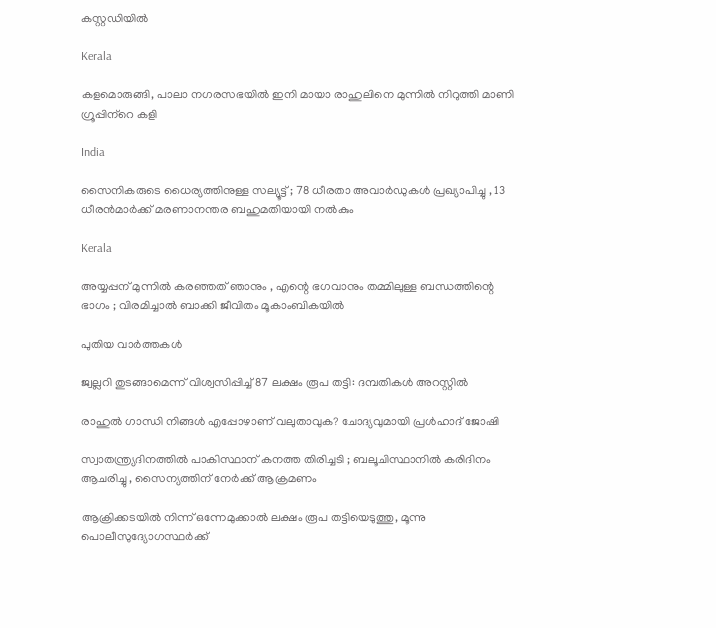കസ്റ്റഡിയില്‍

Kerala

കളമൊരുങ്ങി, പാലാ നഗരസഭയില്‍ ഇനി മായാ രാഹുലിനെ മുന്നില്‍ നിറുത്തി മാണി ഗ്രൂപ്പിന്‌റെ കളി

India

സൈനികരുടെ ധൈര്യത്തിനുള്ള സല്യൂട്ട് ; 78 ധീരതാ അവാർഡുകൾ പ്രഖ്യാപിച്ചു , 13 ധീരൻമാർക്ക് മരണാനന്തര ബഹുമതിയായി നൽകും

Kerala

അയ്യപ്പന് മുന്നിൽ കരഞ്ഞത് ഞാനും , എന്റെ ഭഗവാനും തമ്മിലുള്ള ബന്ധത്തിന്റെ ഭാഗം ; വിരമിച്ചാൽ ബാക്കി ജീവിതം മൂകാംബികയിൽ

പുതിയ വാര്‍ത്തകള്‍

ജ്വല്ലറി തുടങ്ങാമെന്ന് വിശ്വസിപ്പിച്ച് 87 ലക്ഷം രൂപ തട്ടി: ദമ്പതികള്‍ അറസ്റ്റില്‍

രാഹുല്‍ ഗാന്ധി നിങ്ങള്‍ എപ്പോഴാണ് വലുതാവുക? ചോദ്യവുമായി പ്രള്‍ഹാദ് ജോഷി

സ്വാതന്ത്ര്യദിനത്തിൽ പാകിസ്ഥാന് കനത്ത തിരിച്ചടി ; ബലൂചിസ്ഥാനിൽ കരിദിനം ആചരിച്ചു , സൈന്യത്തിന് നേർക്ക് ആക്രമണം

ആക്രിക്കടയില്‍ നിന്ന് ഒന്നേമുക്കാല്‍ ലക്ഷം രൂപ തട്ടിയെടുത്തു, മൂന്നു പൊലീസുദ്യോഗസ്ഥര്‍ക്ക്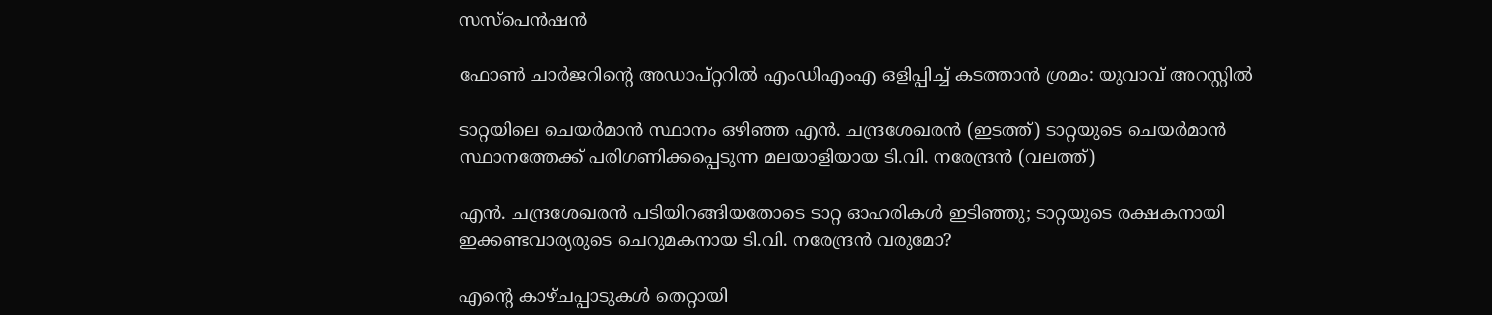സസ്‌പെന്‍ഷന്‍

ഫോണ്‍ ചാര്‍ജറിന്റെ അഡാപ്റ്ററില്‍ എംഡിഎംഎ ഒളിപ്പിച്ച് കടത്താന്‍ ശ്രമം: യുവാവ് അറസ്റ്റില്‍

ടാറ്റയിലെ ചെയര്‍മാന്‍ സ്ഥാനം ഒഴിഞ്ഞ എന്‍. ചന്ദ്രശേഖരന്‍ (ഇടത്ത്) ടാറ്റയുടെ ചെയര്‍മാന്‍ സ്ഥാനത്തേക്ക് പരിഗണിക്കപ്പെടുന്ന മലയാളിയായ ടി.വി. നരേന്ദ്രന്‍ (വലത്ത്)

എന്‍. ചന്ദ്രശേഖരന്‍ പടിയിറങ്ങിയതോടെ ടാറ്റ ഓഹരികള്‍ ഇടിഞ്ഞു; ടാറ്റയുടെ രക്ഷകനായി ഇക്കണ്ടവാര്യരുടെ ചെറുമകനായ ടി.വി. നരേന്ദ്രന്‍ വരുമോ?

എന്റെ കാഴ്ചപ്പാടുകൾ തെറ്റായി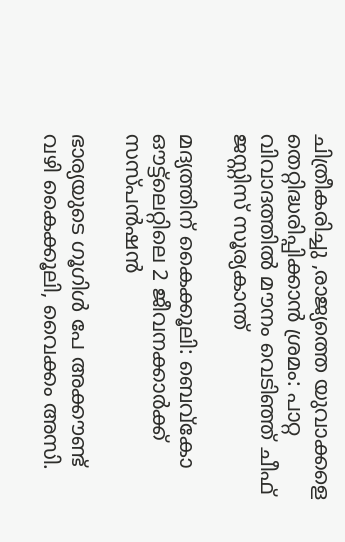ചിത്രീകരിച്ചു ,രാജ്യത്തെ യുവാക്കളെ തെറ്റിദ്ധരിപ്പിക്കാൻ ശ്രമം: പാറ്റ വിവാദത്തിൽ മൗനം വെടിഞ്ഞ് ചീഫ് ജസ്റ്റിസ് സൂര്യകാന്ത്

മദ്യത്തിന് കൈക്കൂലി: ബെവ്‌കോ ഔട്ട്‌ലെറ്റിലെ 2 ജീവനക്കാര്‍ക്ക് സസ്പന്‍ഷന്‍

ഭാര്യയുടെ ഗൂഗിള്‍ പേ അക്കൗണ്ട് വഴി കൈക്കൂലി, വൈക്കം അസി.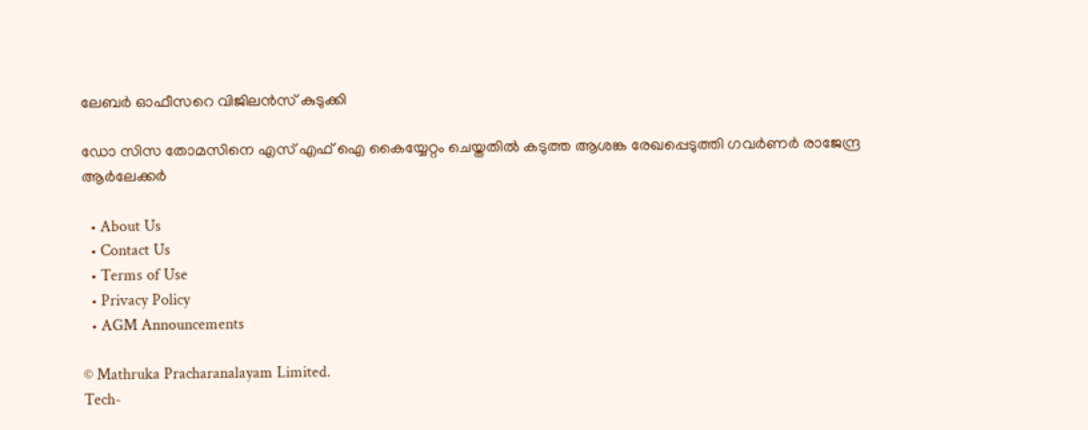ലേബര്‍ ഓഫീസറെ വിജിലന്‍സ് കുടുക്കി

ഡോ സിസ തോമസിനെ എസ് എഫ് ഐ കൈയ്യേറ്റം ചെയ്തതില്‍ കടുത്ത ആശങ്ക രേഖപ്പെടുത്തി ഗവര്‍ണര്‍ രാജേന്ദ്ര ആര്‍ലേക്കര്‍

  • About Us
  • Contact Us
  • Terms of Use
  • Privacy Policy
  • AGM Announcements

© Mathruka Pracharanalayam Limited.
Tech-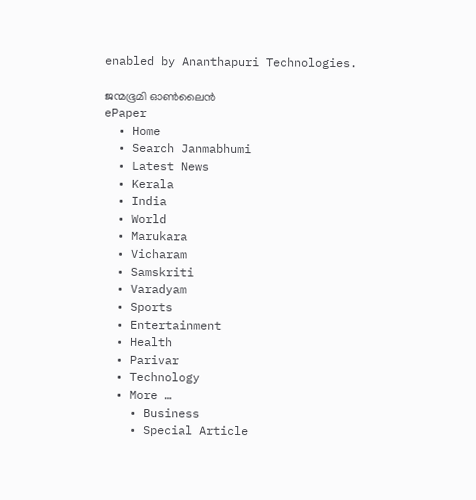enabled by Ananthapuri Technologies.

ജന്മഭൂമി ഓണ്‍ലൈന്‍
ePaper
  • Home
  • Search Janmabhumi
  • Latest News
  • Kerala
  • India
  • World
  • Marukara
  • Vicharam
  • Samskriti
  • Varadyam
  • Sports
  • Entertainment
  • Health
  • Parivar
  • Technology
  • More …
    • Business
    • Special Article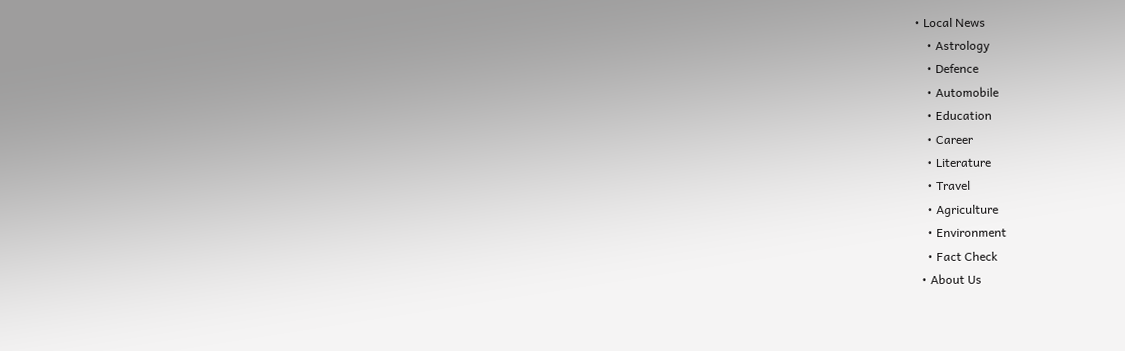• Local News
    • Astrology
    • Defence
    • Automobile
    • Education
    • Career
    • Literature
    • Travel
    • Agriculture
    • Environment
    • Fact Check
  • About Us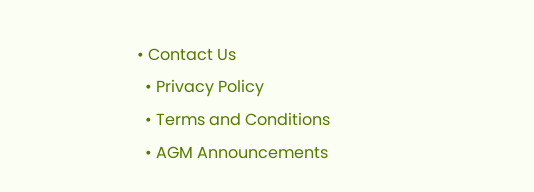• Contact Us
  • Privacy Policy
  • Terms and Conditions
  • AGM Announcements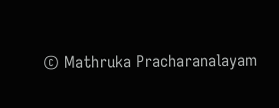© Mathruka Pracharanalayam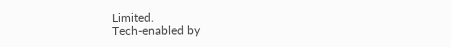Limited.
Tech-enabled by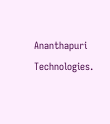Ananthapuri Technologies.